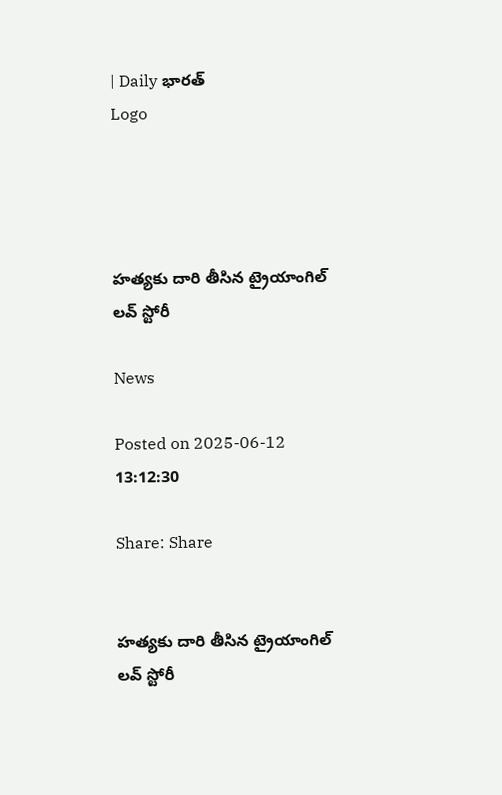| Daily భారత్
Logo




హత్యకు దారి తీసిన ట్రైయాంగిల్ లవ్ స్టోరీ

News

Posted on 2025-06-12 13:12:30

Share: Share


హత్యకు దారి తీసిన ట్రైయాంగిల్ లవ్ స్టోరీ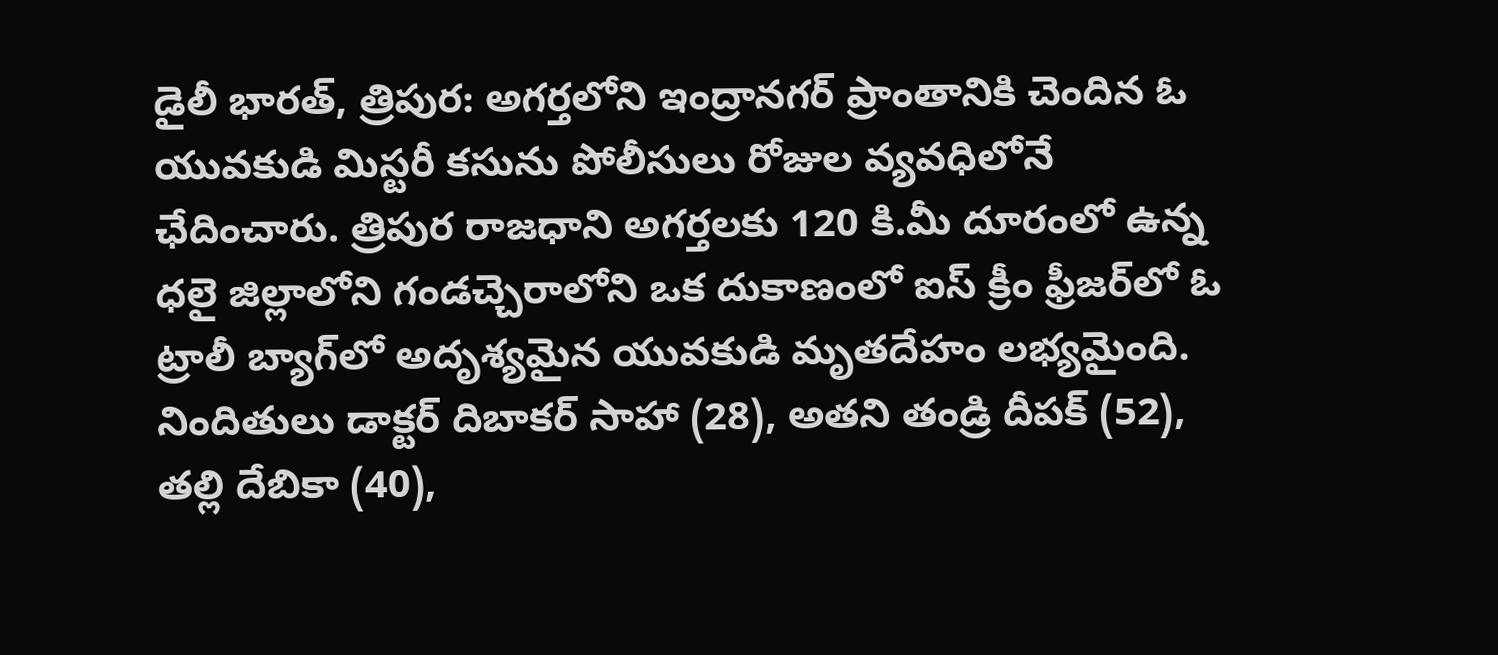డైలీ భారత్, త్రిపుర: అగర్తలోని ఇంద్రానగర్ ప్రాంతానికి చెందిన ఓ యువకుడి మిస్టరీ కసును పోలీసులు రోజుల వ్యవధిలోనే ఛేదించారు. త్రిపుర రాజధాని అగర్తలకు 120 కి.మీ దూరంలో ఉన్న ధలై జిల్లాలోని గండచ్చెరాలోని ఒక దుకాణంలో ఐస్ క్రీం ఫ్రీజర్‌లో ఓ ట్రాలీ బ్యాగ్‌లో అదృశ్యమైన యువకుడి మృతదేహం లభ్యమైంది. నిందితులు డాక్టర్ దిబాకర్ సాహా (28), అతని తండ్రి దీపక్ (52), తల్లి దేబికా (40),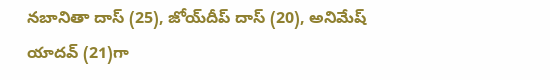నబానితా దాస్ (25), జోయ్‌దీప్ దాస్ (20), అనిమేష్ యాదవ్ (21)గా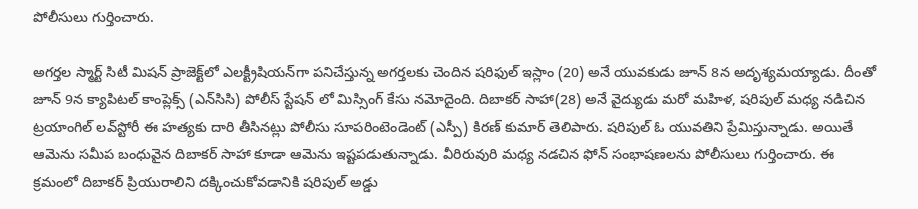పోలీసులు గుర్తించారు.

అగర్తల స్మార్ట్ సిటీ మిషన్ ప్రాజెక్ట్‌లో ఎలక్ట్రీషియన్‌గా పనిచేస్తున్న అగర్తలకు చెందిన షరిఫుల్ ఇస్లాం (20) అనే యువకుడు జూన్‌ 8న అదృశ్యమయ్యాడు. దీంతో జూన్‌ 9న క్యాపిటల్ కాంప్లెక్స్ (ఎన్‌సిసి) పోలీస్ స్టేషన్‌ లో మిస్సింగ్ కేసు నమోదైంది. దిబాకర్ సాహా(28) అనే వైద్యుడు మరో మహిళ, షరిపుల్ మధ్య నడిచిన ట్రయాంగిల్‌ లవ్‌స్టోరీ ఈ హత్యకు దారి తీసినట్లు పోలీసు సూపరింటెండెంట్ (ఎస్పీ) కిరణ్ కుమార్ తెలిపారు. షరిపుల్ ఓ యువతిని ప్రేమిస్తున్నాడు. అయితే ఆమెను సమీప బంధువైన దిబాకర్ సాహా కూడా ఆమెను ఇష్టపడుతున్నాడు. వీరిరువురి మధ్య నడచిన ఫోన్‌ సంభాషణలను పోలీసులు గుర్తించారు. ఈ క్రమంలో దిబాకర్‌ ప్రియురాలిని దక్కించుకోవడానికి షరిపుల్‌ అడ్డు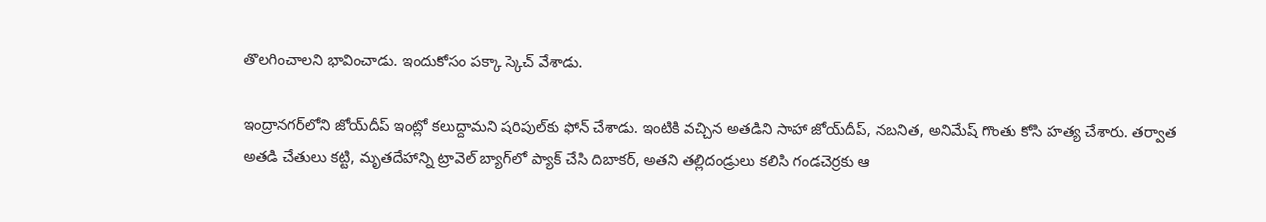తొలగించాలని భావించాడు. ఇందుకోసం పక్కా స్కెచ్‌ వేశాడు.

ఇంద్రానగర్‌లోని జోయ్‌దీప్ ఇంట్లో కలుద్దామని షరిపుల్‌కు ఫోన్‌ చేశాడు. ఇంటికి వచ్చిన అతడిని సాహా జోయ్‌దీప్, నబనిత, అనిమేష్ గొంతు కోసి హత్య చేశారు. తర్వాత అతడి చేతులు కట్టి, మృతదేహాన్ని ట్రావెల్‌ బ్యాగ్‌లో ప్యాక్‌ చేసి దిబాకర్, అతని తల్లిదండ్రులు కలిసి గండచెర్రకు ఆ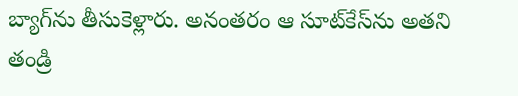బ్యాగ్‌ను తీసుకెళ్లారు. అనంతరం ఆ సూట్‌కేస్‌ను అతని తండ్రి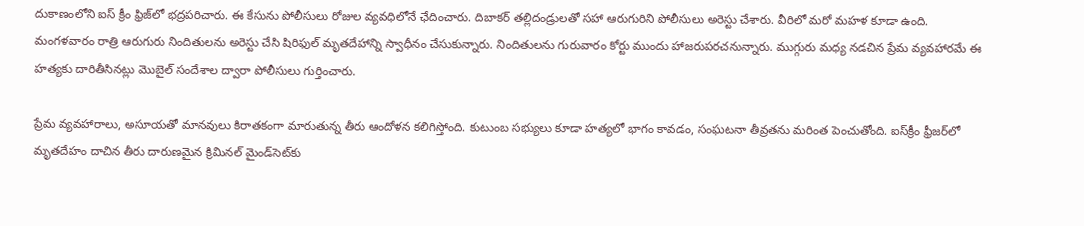దుకాణంలోని ఐస్‌ క్రీం ఫ్రిజ్‌లో భద్రపరిచారు. ఈ కేసును పోలీసులు రోజుల వ్యవధిలోనే ఛేదించారు. దిబాకర్‌ తల్లిదండ్రులతో సహా ఆరుగురిని పోలీసులు అరెస్టు చేశారు. వీరిలో మరో మహళ కూడా ఉంది. మంగళవారం రాత్రి ఆరుగురు నిందితులను అరెస్టు చేసి షిరిఫుల్ మృతదేహాన్ని స్వాధీనం చేసుకున్నారు. నిందితులను గురువారం కోర్టు ముందు హాజరుపరచనున్నారు. ముగ్గురు మధ్య నడచిన ప్రేమ వ్యవహారమే ఈ హత్యకు దారితీసినట్లు మొబైల్ సందేశాల ద్వారా పోలీసులు గుర్తించారు.

ప్రేమ వ్యవహారాలు, అసూయతో మానవులు కిరాతకంగా మారుతున్న తీరు ఆందోళన కలిగిస్తోంది. కుటుంబ సభ్యులు కూడా హత్యలో భాగం కావడం, సంఘటనా తీవ్రతను మరింత పెంచుతోంది. ఐస్‌క్రీం ఫ్రీజర్‌లో మృతదేహం దాచిన తీరు దారుణమైన క్రిమినల్ మైండ్‌సెట్‌కు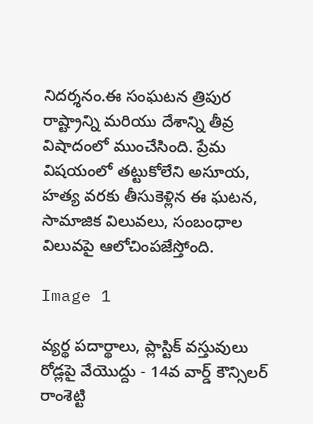నిదర్శనం.ఈ సంఘటన త్రిపుర రాష్ట్రాన్ని మరియు దేశాన్ని తీవ్ర విషాదంలో ముంచేసింది. ప్రేమ విషయంలో తట్టుకోలేని అసూయ, హత్య వరకు తీసుకెళ్లిన ఈ ఘటన, సామాజిక విలువలు, సంబంధాల విలువపై ఆలోచింపజేస్తోంది.

Image 1

వ్యర్థ పదార్థాలు, ప్లాస్టిక్ వస్తువులు రోడ్లపై వేయొద్దు - 14వ వార్డ్ కౌన్సిలర్ రాంశెట్టి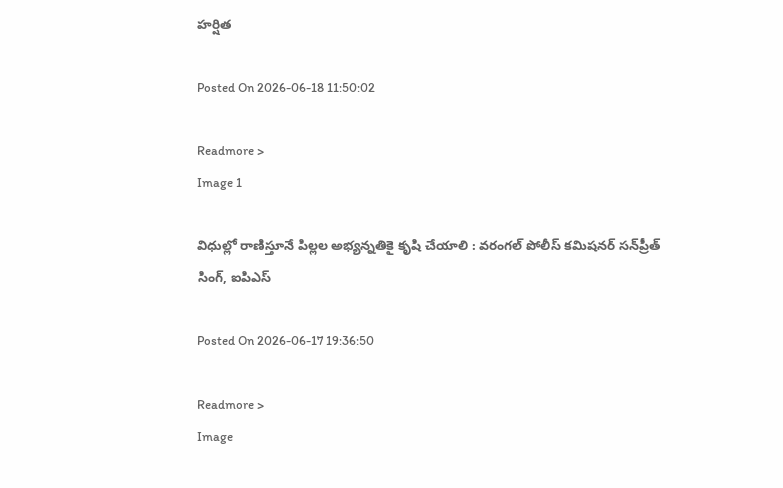హర్షిత

Posted On 2026-06-18 11:50:02

Readmore >
Image 1

విధుల్లో రాణిస్తూనే పిల్లల అభ్యన్నతికై కృషి చేయాలి : వరంగల్ పోలీస్ కమిషనర్ సన్‌ప్రీత్ సింగ్, ఐపిఎస్

Posted On 2026-06-17 19:36:50

Readmore >
Image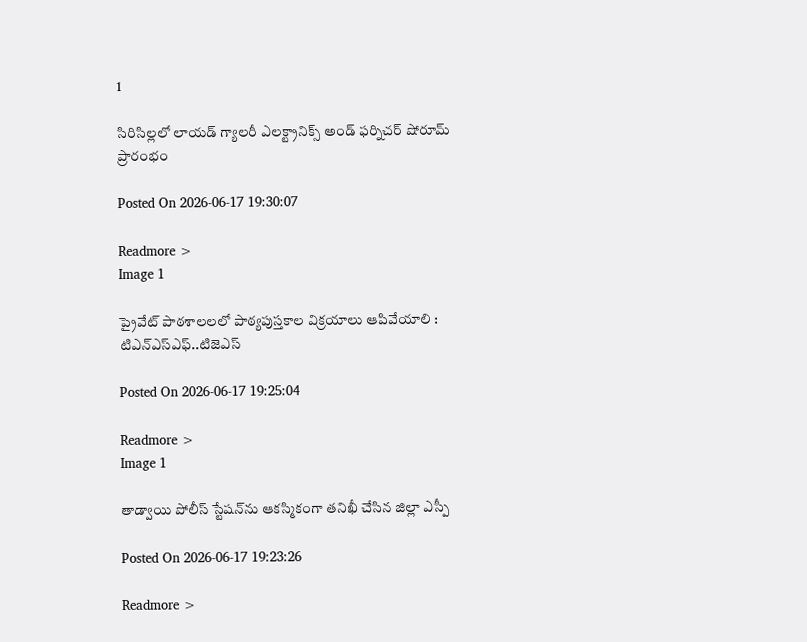1

సిరిసిల్లలో లాయడ్ గ్యాలరీ ఎలక్ట్రానిక్స్ అండ్ ఫర్నిచర్ షోరూమ్ ప్రారంభం

Posted On 2026-06-17 19:30:07

Readmore >
Image 1

ప్రైవేట్ పాఠశాలలలో పాఠ్యపుస్తకాల విక్రయాలు ఆపివేయాలి : టిఎన్ఎస్ఎఫ్..టిజెఎస్

Posted On 2026-06-17 19:25:04

Readmore >
Image 1

తాడ్వాయి పోలీస్ స్టేషన్‌ను ఆకస్మికంగా తనిఖీ చేసిన జిల్లా ఎస్పీ

Posted On 2026-06-17 19:23:26

Readmore >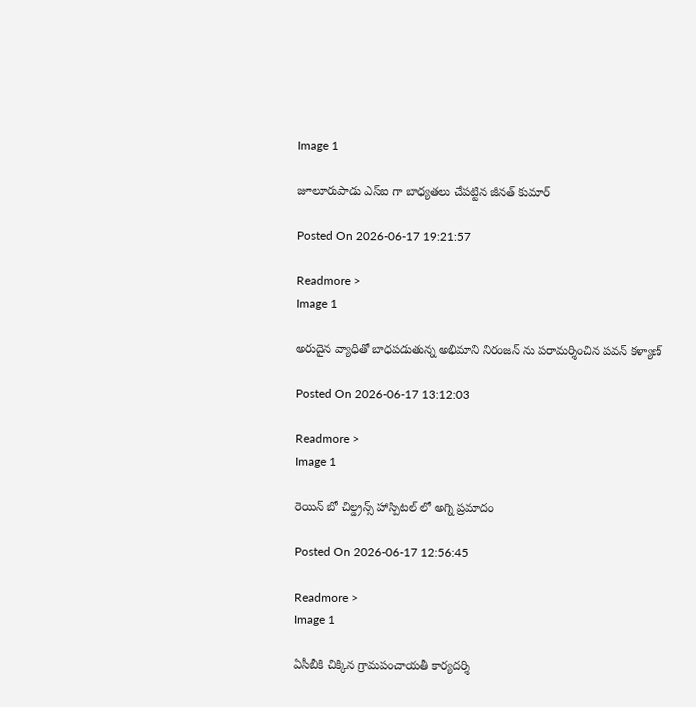Image 1

జూలూరుపాడు ఎస్ఐ గా బాధ్యతలు చేపట్టిన జీనత్ కుమార్

Posted On 2026-06-17 19:21:57

Readmore >
Image 1

అరుదైన వ్యాధితో బాధపడుతున్న అభిమాని నిరంజన్ ను పరామర్శించిన పవన్ కళ్యాణ్

Posted On 2026-06-17 13:12:03

Readmore >
Image 1

రెయిన్ బో చిల్డ్రన్స్ హాస్పిటల్ లో అగ్ని ప్రమాదం

Posted On 2026-06-17 12:56:45

Readmore >
Image 1

ఏసీబీకి చిక్కిన గ్రామపంచాయతీ కార్యదర్శి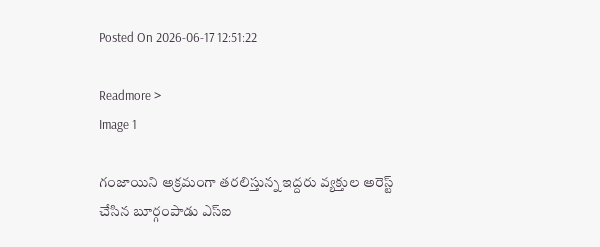Posted On 2026-06-17 12:51:22

Readmore >
Image 1

గంజాయిని అక్రమంగా తరలిస్తున్న ఇద్దరు వ్యక్తుల అరెస్ట్ చేసిన బూర్గంపాడు ఎస్ఐ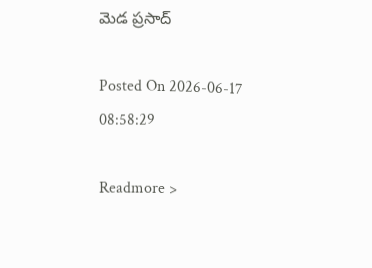మెడ ప్రసాద్

Posted On 2026-06-17 08:58:29

Readmore >